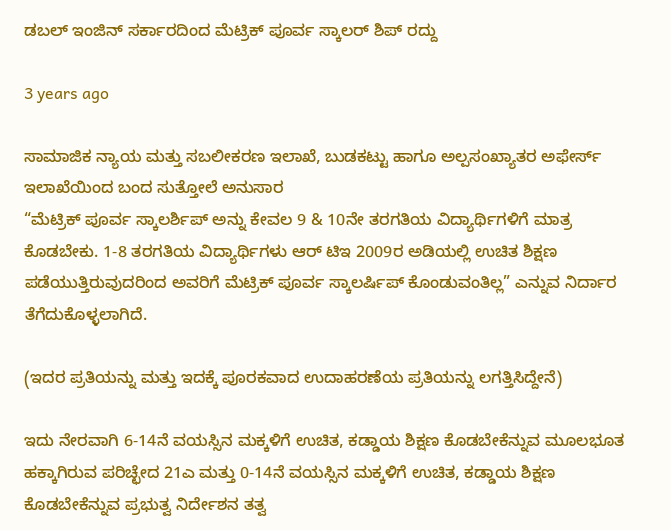ಡಬಲ್ ಇಂಜಿನ್ ಸರ್ಕಾರದಿಂದ ಮೆಟ್ರಿಕ್ ಪೂರ್ವ ಸ್ಕಾಲರ್ ಶಿಪ್ ರದ್ದು

3 years ago

ಸಾಮಾಜಿಕ ನ್ಯಾಯ ಮತ್ತು ಸಬಲೀಕರಣ ಇಲಾಖೆ, ಬುಡಕಟ್ಟು ಹಾಗೂ ಅಲ್ಪಸಂಖ್ಯಾತರ ಅಫೇರ್ಸ್ ಇಲಾಖೆಯಿಂದ ಬಂದ ಸುತ್ತೋಲೆ ಅನುಸಾರ
“ಮೆಟ್ರಿಕ್ ಪೂರ್ವ ಸ್ಕಾಲರ್ಶಿಪ್ ಅನ್ನು ಕೇವಲ 9 & 10ನೇ ತರಗತಿಯ ವಿದ್ಯಾರ್ಥಿಗಳಿಗೆ ಮಾತ್ರ ಕೊಡಬೇಕು. 1-8 ತರಗತಿಯ ವಿದ್ಯಾರ್ಥಿಗಳು ಆರ್ ಟಿಇ 2009ರ ಅಡಿಯಲ್ಲಿ ಉಚಿತ ಶಿಕ್ಷಣ ಪಡೆಯುತ್ತಿರುವುದರಿಂದ ಅವರಿಗೆ ಮೆಟ್ರಿಕ್ ಪೂರ್ವ ಸ್ಕಾಲರ್ಷಿಪ್ ಕೊಂಡುವಂತಿಲ್ಲ” ಎನ್ನುವ ನಿರ್ದಾರ ತೆಗೆದುಕೊಳ್ಳಲಾಗಿದೆ.

(ಇದರ ಪ್ರತಿಯನ್ನು ಮತ್ತು ಇದಕ್ಕೆ ಪೂರಕವಾದ ಉದಾಹರಣೆಯ ಪ್ರತಿಯನ್ನು ಲಗತ್ತಿಸಿದ್ದೇನೆ)

ಇದು ನೇರವಾಗಿ 6-14ನೆ ವಯಸ್ಸಿನ ಮಕ್ಕಳಿಗೆ ಉಚಿತ, ಕಡ್ಡಾಯ ಶಿಕ್ಷಣ ಕೊಡಬೇಕೆನ್ನುವ ಮೂಲಭೂತ ಹಕ್ಕಾಗಿರುವ ಪರಿಚ್ಛೇದ 21ಎ ಮತ್ತು 0-14ನೆ ವಯಸ್ಸಿನ ಮಕ್ಕಳಿಗೆ ಉಚಿತ, ಕಡ್ಡಾಯ ಶಿಕ್ಷಣ ಕೊಡಬೇಕೆನ್ನುವ ಪ್ರಭುತ್ವ ನಿರ್ದೇಶನ ತತ್ವ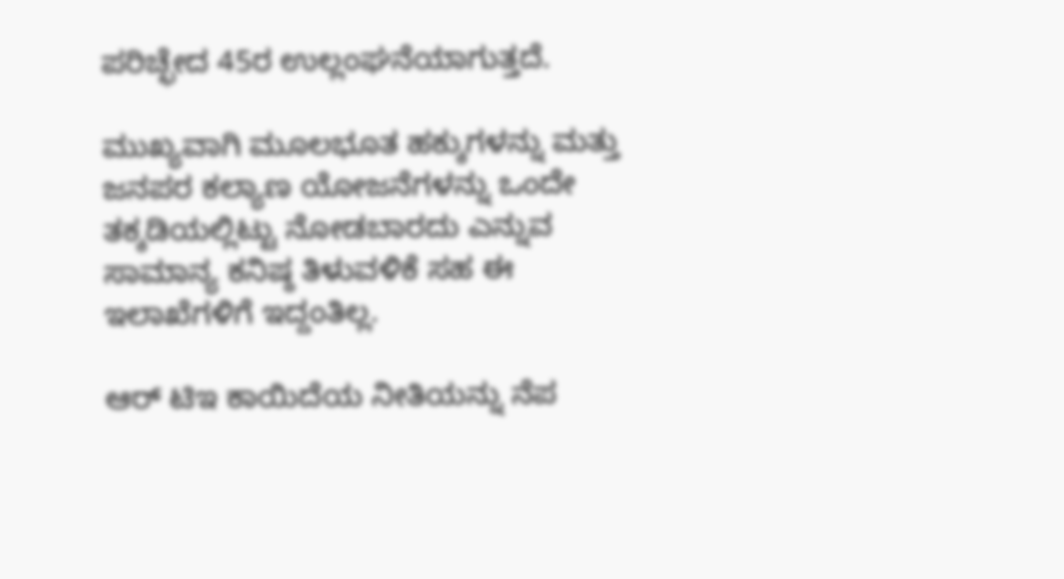ಪರಿಚ್ಛೇದ 45ರ ಉಲ್ಲಂಘನೆಯಾಗುತ್ತದೆ.

ಮುಖ್ಯವಾಗಿ ಮೂಲಭೂತ ಹಕ್ಕುಗಳನ್ನು ಮತ್ತು ಜನಪರ ಕಲ್ಯಾಣ ಯೋಜನೆಗಳನ್ನು ಒಂದೇ ತಕ್ಕಡಿಯಲ್ಲಿಟ್ಟು ನೋಡಬಾರದು ಎನ್ನುವ ಸಾಮಾನ್ಯ ಕನಿಷ್ಠ ತಿಳುವಳಿಕೆ ಸಹ ಈ ಇಲಾಖೆಗಳಿಗೆ ಇದ್ದಂತಿಲ್ಲ.

ಆರ್ ಟಿಇ ಕಾಯಿದೆಯ ನೀತಿಯನ್ನು ನೆಪ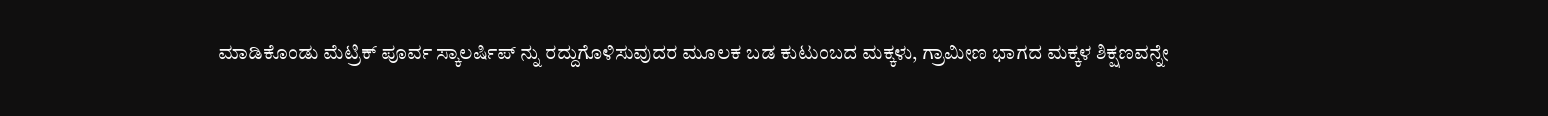ಮಾಡಿಕೊಂಡು ಮೆಟ್ರಿಕ್ ಪೂರ್ವ ಸ್ಕಾಲರ್ಷಿಪ್ ನ್ನು ರದ್ದುಗೊಳಿಸುವುದರ ಮೂಲಕ ಬಡ ಕುಟುಂಬದ ಮಕ್ಕಳು, ಗ್ರಾಮೀಣ ಭಾಗದ ಮಕ್ಕಳ ಶಿಕ್ಷಣವನ್ನೇ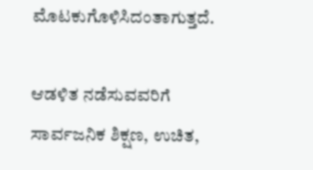ಮೊಟಕುಗೊಳಿಸಿದಂತಾಗುತ್ತದೆ.

ಆಡಳಿತ ನಡೆಸುವವರಿಗೆ ಸಾರ್ವಜನಿಕ ಶಿಕ್ಷಣ, ಉಚಿತ,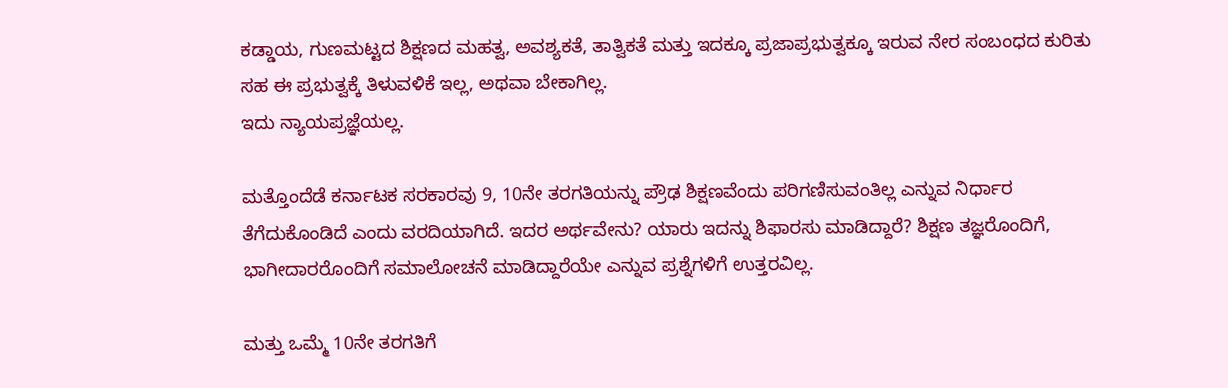ಕಡ್ಡಾಯ, ಗುಣಮಟ್ಟದ ಶಿಕ್ಷಣದ ಮಹತ್ವ, ಅವಶ್ಯಕತೆ, ತಾತ್ವಿಕತೆ ಮತ್ತು ಇದಕ್ಕೂ ಪ್ರಜಾಪ್ರಭುತ್ವಕ್ಕೂ ಇರುವ ನೇರ ಸಂಬಂಧದ ಕುರಿತು ಸಹ ಈ ಪ್ರಭುತ್ವಕ್ಕೆ ತಿಳುವಳಿಕೆ ಇಲ್ಲ, ಅಥವಾ ಬೇಕಾಗಿಲ್ಲ.
ಇದು ನ್ಯಾಯಪ್ರಜ್ಞೆಯಲ್ಲ.

ಮತ್ತೊಂದೆಡೆ ಕರ್ನಾಟಕ ಸರಕಾರವು 9, 10ನೇ ತರಗತಿಯನ್ನು ಪ್ರೌಢ ಶಿಕ್ಷಣವೆಂದು ಪರಿಗಣಿಸುವಂತಿಲ್ಲ ಎನ್ನುವ ನಿರ್ಧಾರ ತೆಗೆದುಕೊಂಡಿದೆ ಎಂದು ವರದಿಯಾಗಿದೆ. ಇದರ ಅರ್ಥವೇನು? ಯಾರು ಇದನ್ನು ಶಿಫಾರಸು ಮಾಡಿದ್ದಾರೆ? ಶಿಕ್ಷಣ ತಜ್ಞರೊಂದಿಗೆ, ಭಾಗೀದಾರರೊಂದಿಗೆ ಸಮಾಲೋಚನೆ ಮಾಡಿದ್ದಾರೆಯೇ ಎನ್ನುವ ಪ್ರಶ್ನೆಗಳಿಗೆ ಉತ್ತರವಿಲ್ಲ.

ಮತ್ತು ಒಮ್ಮೆ 10ನೇ ತರಗತಿಗೆ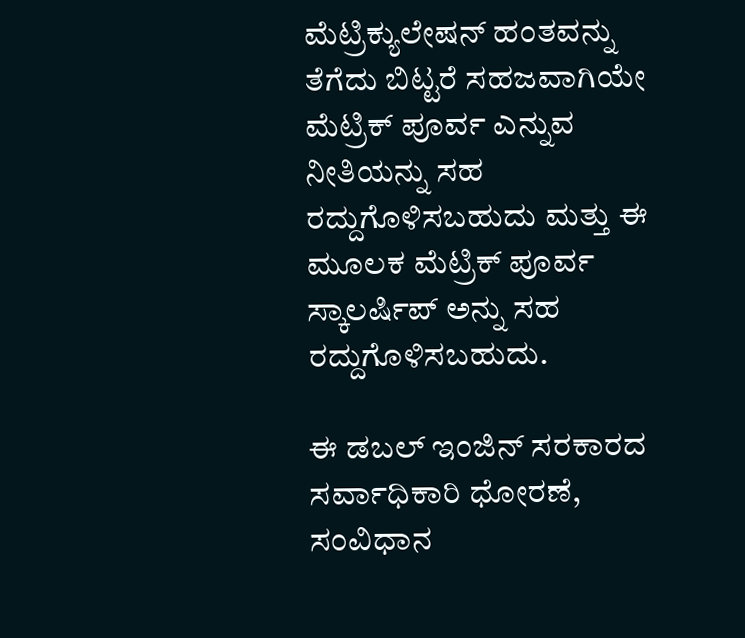ಮೆಟ್ರಿಕ್ಯುಲೇಷನ್ ಹಂತವನ್ನು ತೆಗೆದು ಬಿಟ್ಟರೆ ಸಹಜವಾಗಿಯೇ ಮೆಟ್ರಿಕ್ ಪೂರ್ವ ಎನ್ನುವ ನೀತಿಯನ್ನು ಸಹ ರದ್ದುಗೊಳಿಸಬಹುದು ಮತ್ತು ಈ ಮೂಲಕ ಮೆಟ್ರಿಕ್ ಪೂರ್ವ ಸ್ಕಾಲರ್ಷಿಪ್ ಅನ್ನು ಸಹ ರದ್ದುಗೊಳಿಸಬಹುದು.

ಈ ಡಬಲ್ ಇಂಜಿನ್ ಸರಕಾರದ ಸರ್ವಾಧಿಕಾರಿ ಧೋರಣೆ, ಸಂವಿಧಾನ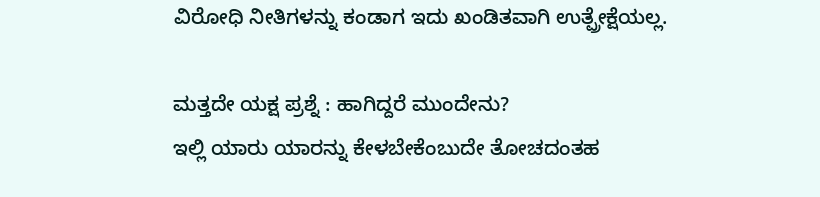ವಿರೋಧಿ ನೀತಿಗಳನ್ನು ಕಂಡಾಗ ಇದು ಖಂಡಿತವಾಗಿ ಉತ್ಪ್ರೇಕ್ಷೆಯಲ್ಲ.

ಮತ್ತದೇ ಯಕ್ಷ ಪ್ರಶ್ನೆ : ಹಾಗಿದ್ದರೆ ಮುಂದೇನು?
ಇಲ್ಲಿ ಯಾರು ಯಾರನ್ನು ಕೇಳಬೇಕೆಂಬುದೇ ತೋಚದಂತಹ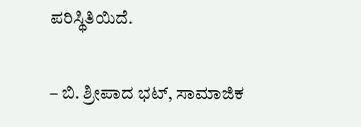ಪರಿಸ್ಥಿತಿಯಿದೆ.

– ಬಿ. ಶ್ರೀಪಾದ ಭಟ್, ಸಾಮಾಜಿಕ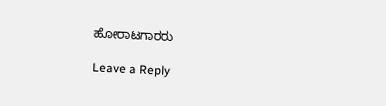ಹೋರಾಟಗಾರರು

Leave a Reply